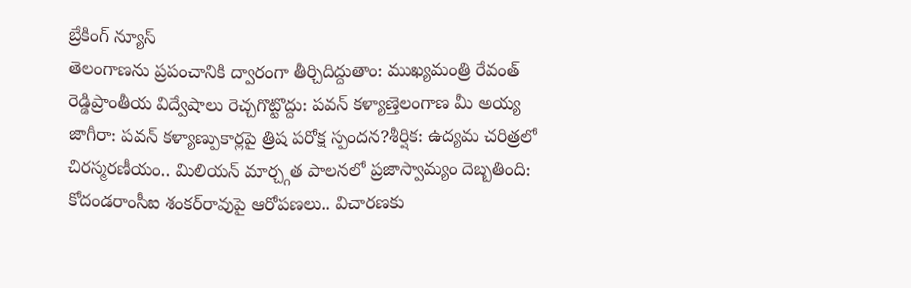బ్రేకింగ్ న్యూస్
తెలంగాణను ప్రపంచానికి ద్వారంగా తీర్చిదిద్దుతాం: ముఖ్యమంత్రి రేవంత్ రెడ్డిప్రాంతీయ విద్వేషాలు రెచ్చగొట్టొద్దు: పవన్ కళ్యాణ్తెలంగాణ మీ అయ్య జాగీరా: పవన్ కళ్యాణ్పుకార్లపై త్రిష పరోక్ష స్పందన?శీర్షిక: ఉద్యమ చరిత్రలో చిరస్మరణీయం.. మిలియన్ మార్చ్గత పాలనలో ప్రజాస్వామ్యం దెబ్బతింది: కోదండరాంసీఐ శంకర్‌రావుపై ఆరోపణలు.. విచారణకు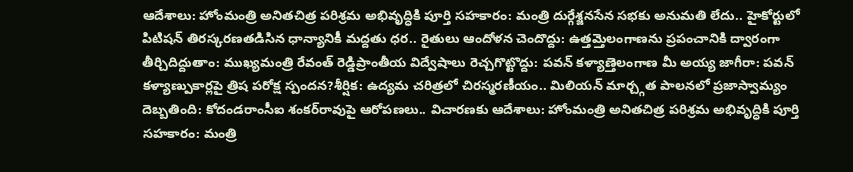ఆదేశాలు: హోంమంత్రి అనితచిత్ర పరిశ్రమ అభివృద్ధికి పూర్తి సహకారం: మంత్రి దుర్గేశ్జనసేన సభకు అనుమతి లేదు.. హైకోర్టులో పిటిషన్ తిరస్కరణతడిసిన ధాన్యానికీ మద్దతు ధర.. రైతులు ఆందోళన చెందొద్దు: ఉత్తమ్తెలంగాణను ప్రపంచానికి ద్వారంగా తీర్చిదిద్దుతాం: ముఖ్యమంత్రి రేవంత్ రెడ్డిప్రాంతీయ విద్వేషాలు రెచ్చగొట్టొద్దు: పవన్ కళ్యాణ్తెలంగాణ మీ అయ్య జాగీరా: పవన్ కళ్యాణ్పుకార్లపై త్రిష పరోక్ష స్పందన?శీర్షిక: ఉద్యమ చరిత్రలో చిరస్మరణీయం.. మిలియన్ మార్చ్గత పాలనలో ప్రజాస్వామ్యం దెబ్బతింది: కోదండరాంసీఐ శంకర్‌రావుపై ఆరోపణలు.. విచారణకు ఆదేశాలు: హోంమంత్రి అనితచిత్ర పరిశ్రమ అభివృద్ధికి పూర్తి సహకారం: మంత్రి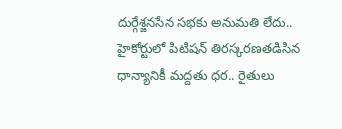దుర్గేశ్జనసేన సభకు అనుమతి లేదు.. హైకోర్టులో పిటిషన్ తిరస్కరణతడిసిన ధాన్యానికీ మద్దతు ధర.. రైతులు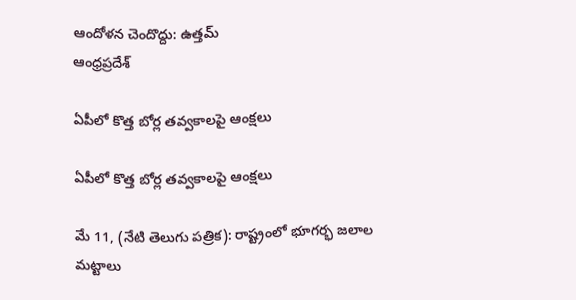ఆందోళన చెందొద్దు: ఉత్తమ్
ఆంధ్రప్రదేశ్

ఏపీలో కొత్త బోర్ల తవ్వకాలపై ఆంక్షలు

ఏపీలో కొత్త బోర్ల తవ్వకాలపై ఆంక్షలు

మే 11, (నేటి తెలుగు పత్రిక): రాష్ట్రంలో భూగర్భ జలాల మట్టాలు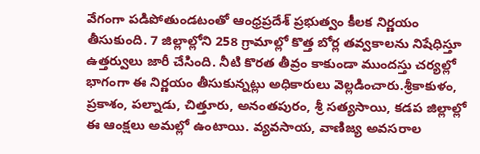వేగంగా పడిపోతుండటంతో ఆంధ్రప్రదేశ్ ప్రభుత్వం కీలక నిర్ణయం తీసుకుంది. 7 జిల్లాల్లోని 258 గ్రామాల్లో కొత్త బోర్ల తవ్వకాలను నిషేధిస్తూ ఉత్తర్వులు జారీ చేసింది. నీటి కొరత తీవ్రం కాకుండా ముందస్తు చర్యల్లో భాగంగా ఈ నిర్ణయం తీసుకున్నట్లు అధికారులు వెల్లడించారు.శ్రీకాకుళం, ప్రకాశం, పల్నాడు, చిత్తూరు, అనంతపురం, శ్రీ సత్యసాయి, కడప జిల్లాల్లో ఈ ఆంక్షలు అమల్లో ఉంటాయి. వ్యవసాయ, వాణిజ్య అవసరాల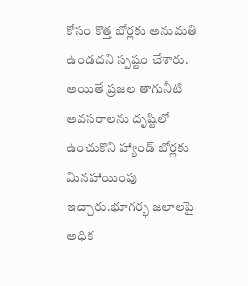కోసం కొత్త బోర్లకు అనుమతి ఉండదని స్పష్టం చేశారు. అయితే ప్రజల తాగునీటి అవసరాలను దృష్టిలో ఉంచుకొని హ్యాండ్ బోర్లకు మినహాయింపు ఇచ్చారు.భూగర్భ జలాలపై అధిక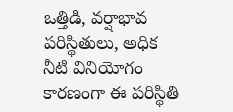ఒత్తిడి, వర్షాభావ పరిస్థితులు, అధిక నీటి వినియోగం కారణంగా ఈ పరిస్థితి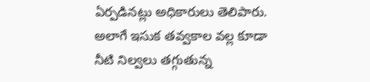ఏర్పడినట్లు అధికారులు తెలిపారు. అలాగే ఇసుక తవ్వకాల వల్ల కూడా నీటి నిల్వలు తగ్గుతున్న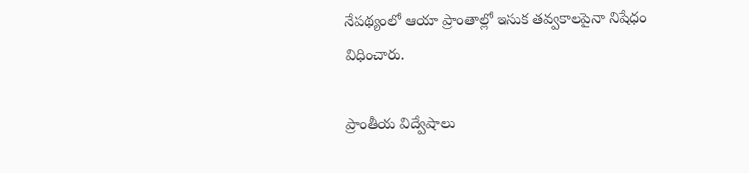నేపథ్యంలో ఆయా ప్రాంతాల్లో ఇసుక తవ్వకాలపైనా నిషేధం విధించారు.

ప్రాంతీయ విద్వేషాలు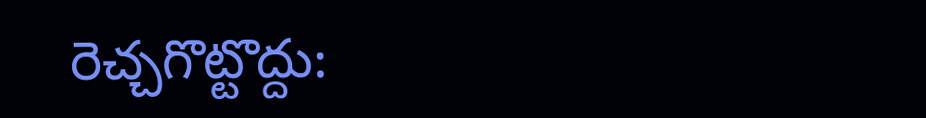రెచ్చగొట్టొద్దు: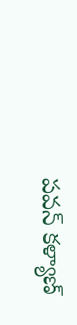పవన్ కళ్యాణ్